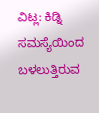ವಿಟ್ಲ: ಕಿಡ್ನಿ ಸಮಸ್ಯೆಯಿಂದ ಬಳಲುತ್ತಿರುವ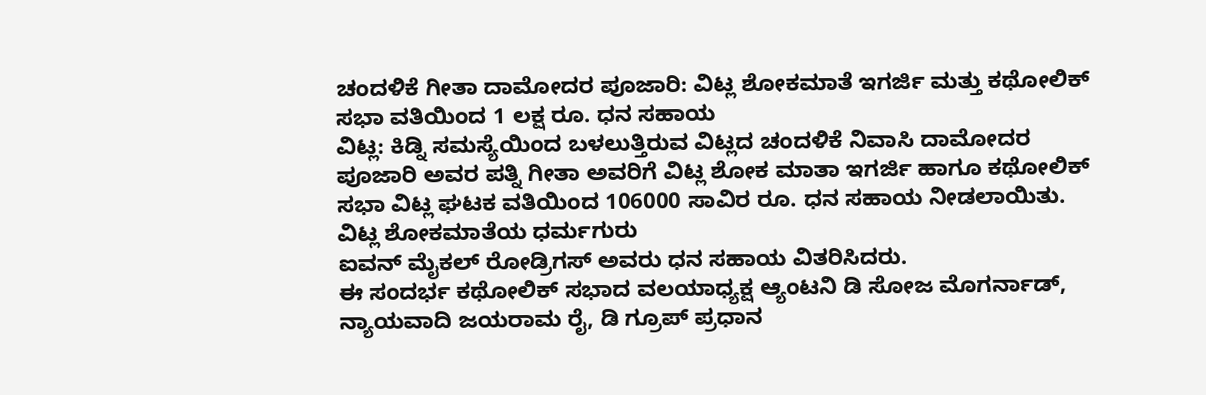ಚಂದಳಿಕೆ ಗೀತಾ ದಾಮೋದರ ಪೂಜಾರಿ: ವಿಟ್ಲ ಶೋಕಮಾತೆ ಇಗರ್ಜಿ ಮತ್ತು ಕಥೋಲಿಕ್ ಸಭಾ ವತಿಯಿಂದ 1 ಲಕ್ಷ ರೂ. ಧನ ಸಹಾಯ
ವಿಟ್ಲ: ಕಿಡ್ನಿ ಸಮಸ್ಯೆಯಿಂದ ಬಳಲುತ್ತಿರುವ ವಿಟ್ಲದ ಚಂದಳಿಕೆ ನಿವಾಸಿ ದಾಮೋದರ ಪೂಜಾರಿ ಅವರ ಪತ್ನಿ ಗೀತಾ ಅವರಿಗೆ ವಿಟ್ಲ ಶೋಕ ಮಾತಾ ಇಗರ್ಜಿ ಹಾಗೂ ಕಥೋಲಿಕ್ ಸಭಾ ವಿಟ್ಲ ಘಟಕ ವತಿಯಿಂದ 106000 ಸಾವಿರ ರೂ. ಧನ ಸಹಾಯ ನೀಡಲಾಯಿತು.
ವಿಟ್ಲ ಶೋಕಮಾತೆಯ ಧರ್ಮಗುರು
ಐವನ್ ಮೈಕಲ್ ರೋಡ್ರಿಗಸ್ ಅವರು ಧನ ಸಹಾಯ ವಿತರಿಸಿದರು.
ಈ ಸಂದರ್ಭ ಕಥೋಲಿಕ್ ಸಭಾದ ವಲಯಾಧ್ಯಕ್ಷ ಆ್ಯಂಟನಿ ಡಿ ಸೋಜ ಮೊಗರ್ನಾಡ್, ನ್ಯಾಯವಾದಿ ಜಯರಾಮ ರೈ, ಡಿ ಗ್ರೂಪ್ ಪ್ರಧಾನ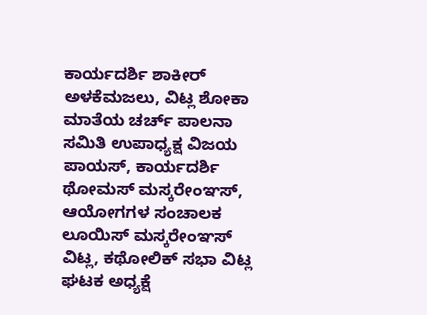ಕಾರ್ಯದರ್ಶಿ ಶಾಕೀರ್ ಅಳಕೆಮಜಲು, ವಿಟ್ಲ ಶೋಕಾ ಮಾತೆಯ ಚರ್ಚ್ ಪಾಲನಾ ಸಮಿತಿ ಉಪಾಧ್ಯಕ್ಷ ವಿಜಯ ಪಾಯಸ್, ಕಾರ್ಯದರ್ಶಿ ಥೋಮಸ್ ಮಸ್ಕರೇಂಞಸ್, ಆಯೋಗಗಳ ಸಂಚಾಲಕ ಲೂಯಿಸ್ ಮಸ್ಕರೇಂಞಸ್ ವಿಟ್ಲ, ಕಥೋಲಿಕ್ ಸಭಾ ವಿಟ್ಲ ಘಟಕ ಅಧ್ಯಕ್ಷೆ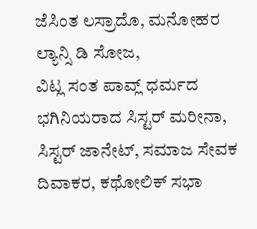ಜೆಸಿಂತ ಲಸ್ರಾದೊ, ಮನೋಹರ ಲ್ಯಾನ್ಸಿ ಡಿ ಸೋಜ,
ವಿಟ್ಲ ಸಂತ ಪಾವ್ಲ್ ಧರ್ಮದ ಭಗಿನಿಯರಾದ ಸಿಸ್ಟರ್ ಮರೀನಾ, ಸಿಸ್ಟರ್ ಜಾನೇಟ್, ಸಮಾಜ ಸೇವಕ ದಿವಾಕರ, ಕಥೋಲಿಕ್ ಸಭಾ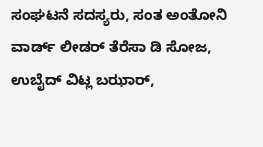ಸಂಘಟನೆ ಸದಸ್ಯರು, ಸಂತ ಅಂತೋನಿ ವಾರ್ಡ್ ಲೀಡರ್ ತೆರೆಸಾ ಡಿ ಸೋಜ, ಉಬೈದ್ ವಿಟ್ಲ ಬಝಾರ್,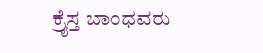ಕ್ರೈಸ್ತ ಬಾಂಧವರು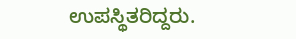ಉಪಸ್ಥಿತರಿದ್ದರು.